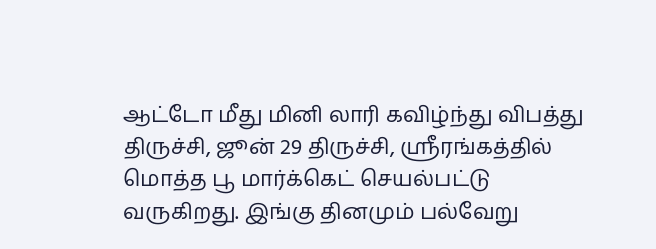ஆட்டோ மீது மினி லாரி கவிழ்ந்து விபத்து
திருச்சி, ஜூன் 29 திருச்சி, ஸ்ரீரங்கத்தில் மொத்த பூ மார்க்கெட் செயல்பட்டு வருகிறது. இங்கு தினமும் பல்வேறு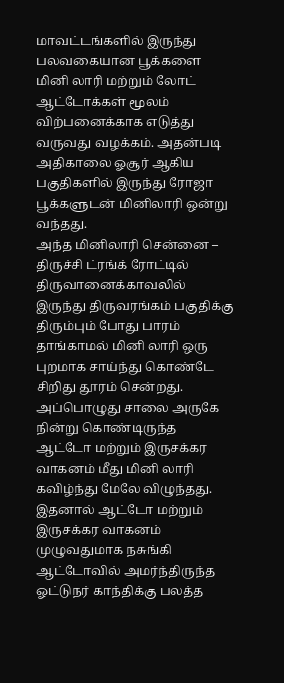மாவட்டங்களில் இருந்து பலவகையான பூக்களை மினி லாரி மற்றும் லோட் ஆட்டோக்கள் மூலம் விற்பனைக்காக எடுத்து வருவது வழக்கம். அதன்படி அதிகாலை ஓசூர் ஆகிய பகுதிகளில் இருந்து ரோஜா பூக்களுடன் மினிலாரி ஒன்று வந்தது.
அந்த மினிலாரி சென்னை – திருச்சி ட்ரங்க் ரோட்டில் திருவானைக்காவலில் இருந்து திருவரங்கம் பகுதிக்கு திரும்பும் போது பாரம் தாங்காமல் மினி லாரி ஒரு புறமாக சாய்ந்து கொண்டே சிறிது தூரம் சென்றது. அப்பொழுது சாலை அருகே நின்று கொண்டிருந்த ஆட்டோ மற்றும் இருசக்கர வாகனம் மீது மினி லாரி கவிழ்ந்து மேலே விழுந்தது.
இதனால் ஆட்டோ மற்றும் இருசக்கர வாகனம் முழுவதுமாக நசுங்கி ஆட்டோவில் அமர்ந்திருந்த ஓட்டுநர் காந்திக்கு பலத்த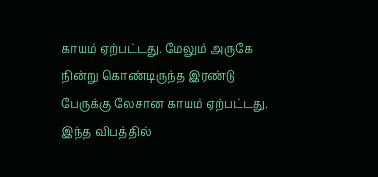காயம் ஏற்பட்டது. மேலும் அருகே நின்று கொண்டிருந்த இரண்டு பேருக்கு லேசான காயம் ஏற்பட்டது. இந்த விபத்தில்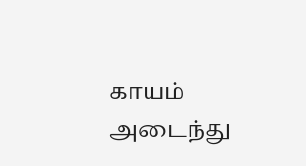காயம் அடைந்து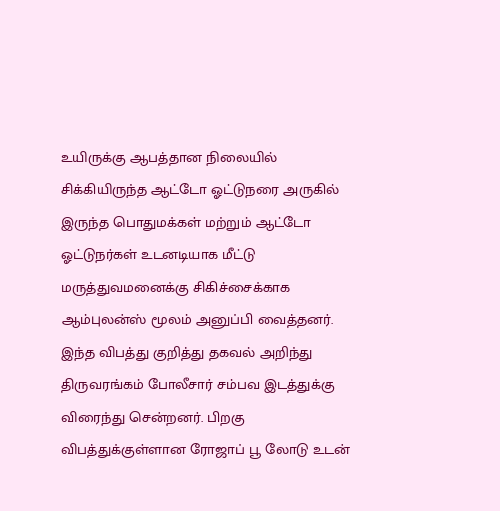உயிருக்கு ஆபத்தான நிலையில் சிக்கியிருந்த ஆட்டோ ஓட்டுநரை அருகில் இருந்த பொதுமக்கள் மற்றும் ஆட்டோ ஓட்டுநர்கள் உடனடியாக மீட்டு மருத்துவமனைக்கு சிகிச்சைக்காக ஆம்புலன்ஸ் மூலம் அனுப்பி வைத்தனர்.
இந்த விபத்து குறித்து தகவல் அறிந்து திருவரங்கம் போலீசார் சம்பவ இடத்துக்கு விரைந்து சென்றனர். பிறகு விபத்துக்குள்ளான ரோஜாப் பூ லோடு உடன்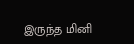இருந்த மினி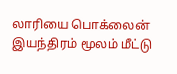லாரியை பொக்லைன் இயந்திரம் மூலம் மீட்டு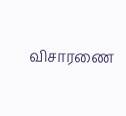விசாரணை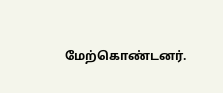மேற்கொண்டனர்.